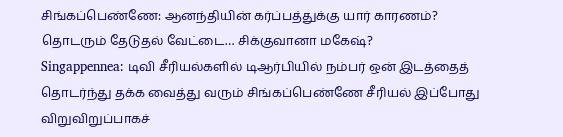சிங்கப்பெண்ணே: ஆனந்தியின் கர்ப்பத்துக்கு யார் காரணம்? தொடரும் தேடுதல் வேட்டை… சிக்குவானா மகேஷ்?
Singappennea: டிவி சீரியல்களில் டிஆர்பியில் நம்பர் ஒன் இடத்தைத் தொடர்ந்து தக்க வைத்து வரும் சிங்கப்பெண்ணே சீரியல் இப்போது விறுவிறுப்பாகச்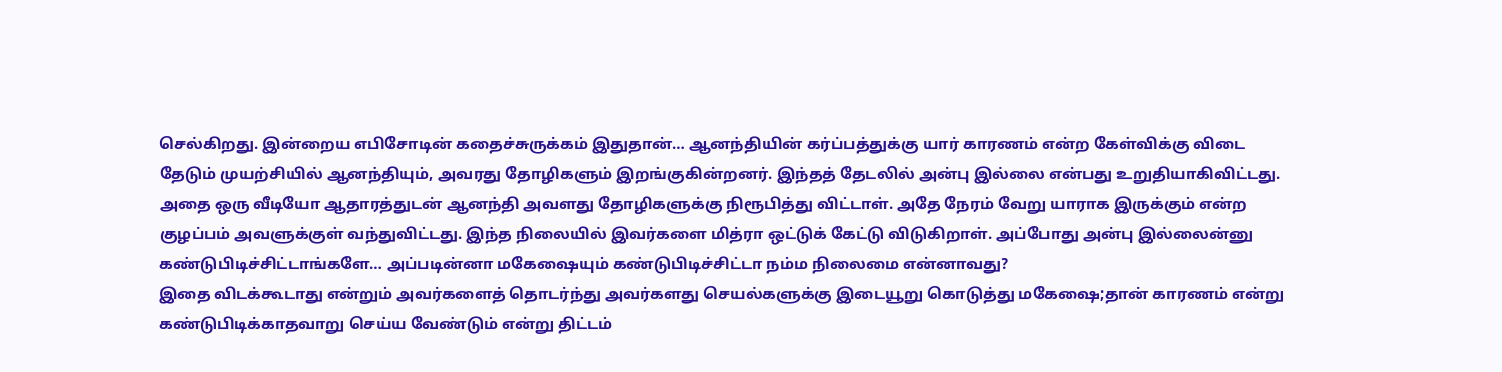செல்கிறது. இன்றைய எபிசோடின் கதைச்சுருக்கம் இதுதான்… ஆனந்தியின் கர்ப்பத்துக்கு யார் காரணம் என்ற கேள்விக்கு விடை தேடும் முயற்சியில் ஆனந்தியும், அவரது தோழிகளும் இறங்குகின்றனர். இந்தத் தேடலில் அன்பு இல்லை என்பது உறுதியாகிவிட்டது.
அதை ஒரு வீடியோ ஆதாரத்துடன் ஆனந்தி அவளது தோழிகளுக்கு நிரூபித்து விட்டாள். அதே நேரம் வேறு யாராக இருக்கும் என்ற குழப்பம் அவளுக்குள் வந்துவிட்டது. இந்த நிலையில் இவர்களை மித்ரா ஒட்டுக் கேட்டு விடுகிறாள். அப்போது அன்பு இல்லைன்னு கண்டுபிடிச்சிட்டாங்களே… அப்படின்னா மகேஷையும் கண்டுபிடிச்சிட்டா நம்ம நிலைமை என்னாவது?
இதை விடக்கூடாது என்றும் அவர்களைத் தொடர்ந்து அவர்களது செயல்களுக்கு இடையூறு கொடுத்து மகேஷை;தான் காரணம் என்று கண்டுபிடிக்காதவாறு செய்ய வேண்டும் என்று திட்டம்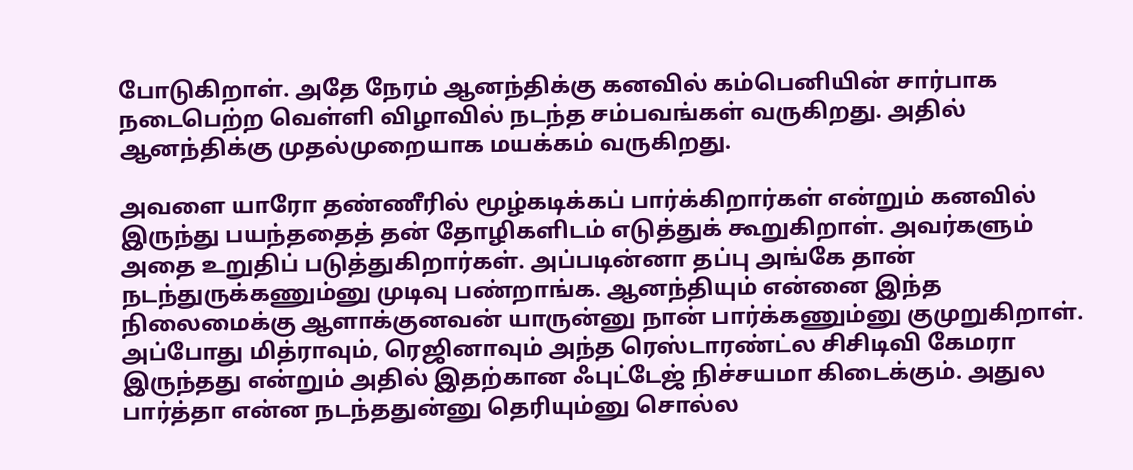போடுகிறாள். அதே நேரம் ஆனந்திக்கு கனவில் கம்பெனியின் சார்பாக நடைபெற்ற வெள்ளி விழாவில் நடந்த சம்பவங்கள் வருகிறது. அதில் ஆனந்திக்கு முதல்முறையாக மயக்கம் வருகிறது.

அவளை யாரோ தண்ணீரில் மூழ்கடிக்கப் பார்க்கிறார்கள் என்றும் கனவில் இருந்து பயந்ததைத் தன் தோழிகளிடம் எடுத்துக் கூறுகிறாள். அவர்களும் அதை உறுதிப் படுத்துகிறார்கள். அப்படின்னா தப்பு அங்கே தான் நடந்துருக்கணும்னு முடிவு பண்றாங்க. ஆனந்தியும் என்னை இந்த நிலைமைக்கு ஆளாக்குனவன் யாருன்னு நான் பார்க்கணும்னு குமுறுகிறாள்.
அப்போது மித்ராவும், ரெஜினாவும் அந்த ரெஸ்டாரண்ட்ல சிசிடிவி கேமரா இருந்தது என்றும் அதில் இதற்கான ஃபுட்டேஜ் நிச்சயமா கிடைக்கும். அதுல பார்த்தா என்ன நடந்ததுன்னு தெரியும்னு சொல்ல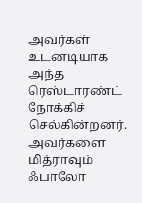அவர்கள் உடனடியாக அந்த ரெஸ்டாரண்ட் நோக்கிச் செல்கின்றனர். அவர்களை மித்ராவும் ஃபாலோ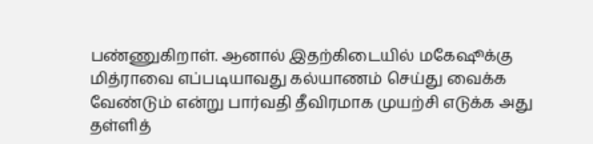பண்ணுகிறாள். ஆனால் இதற்கிடையில் மகேஷூக்கு மித்ராவை எப்படியாவது கல்யாணம் செய்து வைக்க வேண்டும் என்று பார்வதி தீவிரமாக முயற்சி எடுக்க அது தள்ளித்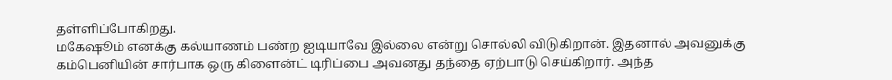தள்ளிப்போகிறது.
மகேஷூம் எனக்கு கல்யாணம் பண்ற ஐடியாவே இல்லை என்று சொல்லி விடுகிறான். இதனால் அவனுக்கு கம்பெனியின் சார்பாக ஒரு கிளைன்ட் டிரிப்பை அவனது தந்தை ஏற்பாடு செய்கிறார். அந்த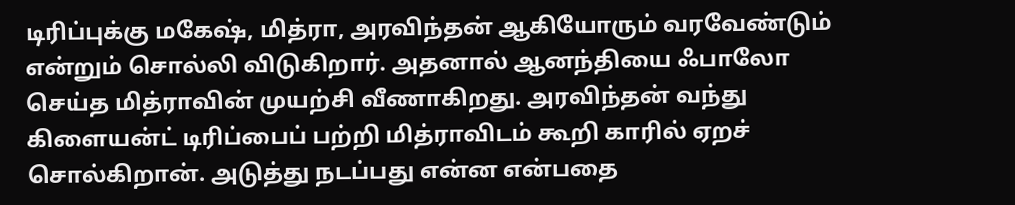டிரிப்புக்கு மகேஷ், மித்ரா, அரவிந்தன் ஆகியோரும் வரவேண்டும் என்றும் சொல்லி விடுகிறார். அதனால் ஆனந்தியை ஃபாலோ செய்த மித்ராவின் முயற்சி வீணாகிறது. அரவிந்தன் வந்து கிளையன்ட் டிரிப்பைப் பற்றி மித்ராவிடம் கூறி காரில் ஏறச் சொல்கிறான். அடுத்து நடப்பது என்ன என்பதை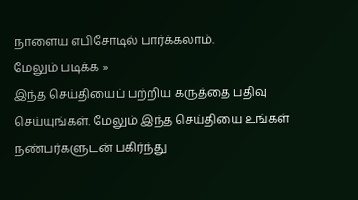நாளைய எபிசோடில் பார்க்கலாம்.
மேலும் படிக்க »
இந்த செய்தியைப் பற்றிய கருத்தை பதிவு செய்யுங்கள். மேலும் இந்த செய்தியை உங்கள் நண்பர்களுடன் பகிர்ந்து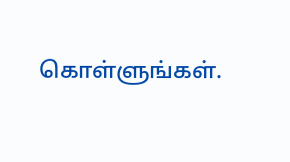கொள்ளுங்கள்.